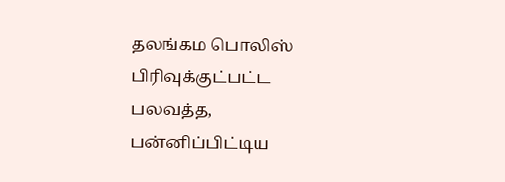தலங்கம பொலிஸ் பிரிவுக்குட்பட்ட பலவத்த, பன்னிப்பிட்டிய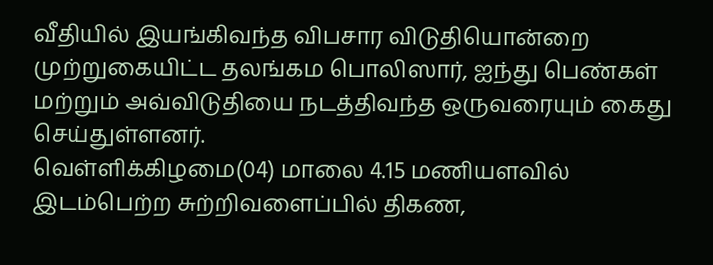வீதியில் இயங்கிவந்த விபசார விடுதியொன்றை முற்றுகையிட்ட தலங்கம பொலிஸார், ஐந்து பெண்கள் மற்றும் அவ்விடுதியை நடத்திவந்த ஒருவரையும் கைது செய்துள்ளனர்.
வெள்ளிக்கிழமை(04) மாலை 4.15 மணியளவில் இடம்பெற்ற சுற்றிவளைப்பில் திகண,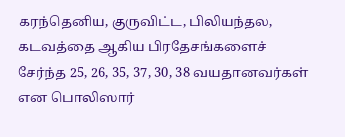கரந்தெனிய, குருவிட்ட, பிலியந்தல, கடவத்தை ஆகிய பிரதேசங்களைச் சேர்ந்த 25, 26, 35, 37, 30, 38 வயதானவர்கள் என பொலிஸார்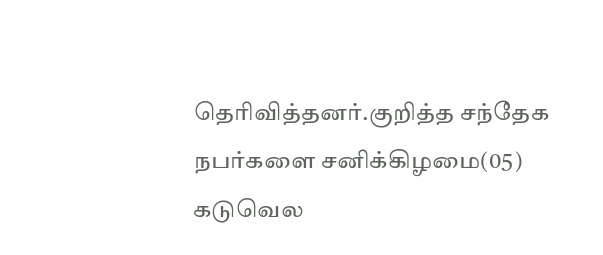தெரிவித்தனர்.குறித்த சந்தேக நபர்களை சனிக்கிழமை(05) கடுவெல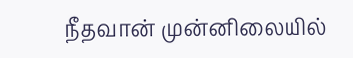நீதவான் முன்னிலையில்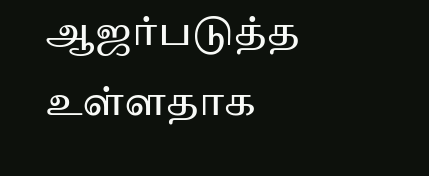ஆஜர்படுத்த உள்ளதாக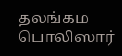தலங்கம பொலிஸார்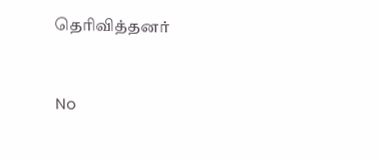தெரிவித்தனர்


No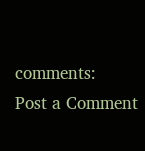comments:
Post a Comment